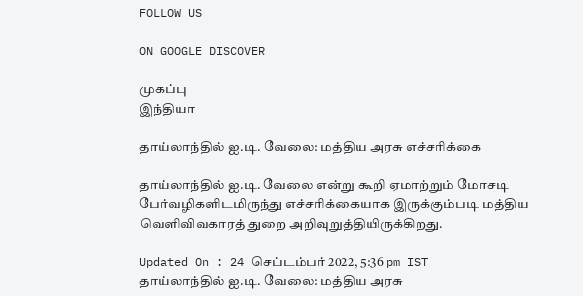FOLLOW US

ON GOOGLE DISCOVER

முகப்பு
இந்தியா

தாய்லாந்தில் ஐ.டி. வேலை: மத்திய அரசு எச்சரிக்கை

தாய்லாந்தில் ஐ.டி. வேலை என்று கூறி ஏமாற்றும் மோசடி பேர்வழிகளிடமிருந்து எச்சரிக்கையாக இருக்கும்படி மத்திய வெளிவிவகாரத் துறை அறிவுறுத்தியிருக்கிறது.

Updated On : 24 செப்டம்பர் 2022, 5:36 pm IST
தாய்லாந்தில் ஐ.டி. வேலை: மத்திய அரசு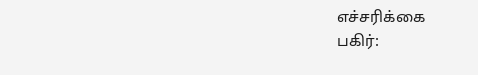எச்சரிக்கை
பகிர்: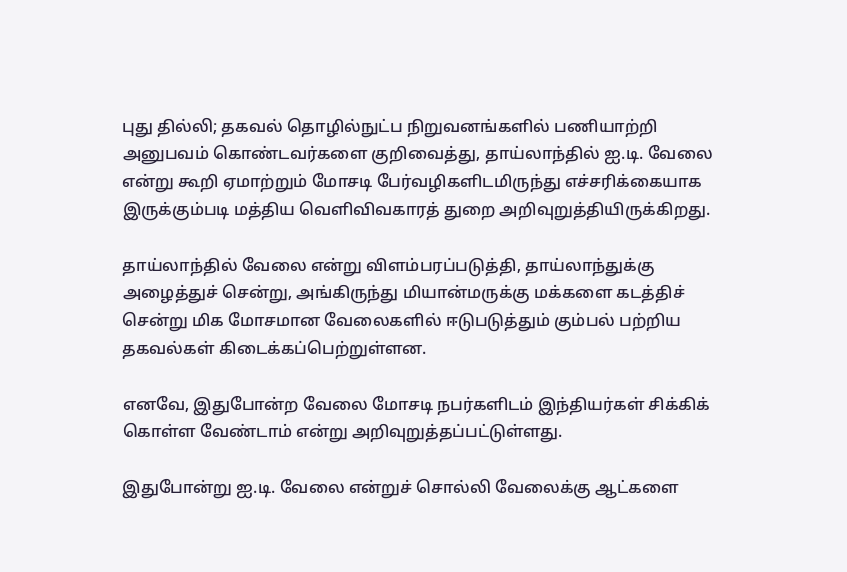புது தில்லி; தகவல் தொழில்நுட்ப நிறுவனங்களில் பணியாற்றி அனுபவம் கொண்டவர்களை குறிவைத்து, தாய்லாந்தில் ஐ.டி. வேலை என்று கூறி ஏமாற்றும் மோசடி பேர்வழிகளிடமிருந்து எச்சரிக்கையாக இருக்கும்படி மத்திய வெளிவிவகாரத் துறை அறிவுறுத்தியிருக்கிறது.

தாய்லாந்தில் வேலை என்று விளம்பரப்படுத்தி, தாய்லாந்துக்கு அழைத்துச் சென்று, அங்கிருந்து மியான்மருக்கு மக்களை கடத்திச் சென்று மிக மோசமான வேலைகளில் ஈடுபடுத்தும் கும்பல் பற்றிய தகவல்கள் கிடைக்கப்பெற்றுள்ளன.

எனவே, இதுபோன்ற வேலை மோசடி நபர்களிடம் இந்தியர்கள் சிக்கிக் கொள்ள வேண்டாம் என்று அறிவுறுத்தப்பட்டுள்ளது.

இதுபோன்று ஐ.டி. வேலை என்றுச் சொல்லி வேலைக்கு ஆட்களை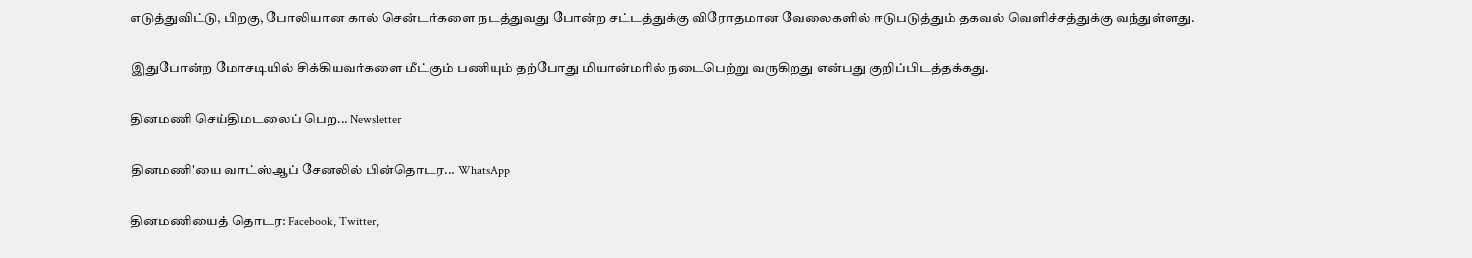எடுத்துவிட்டு, பிறகு, போலியான கால் சென்டர்களை நடத்துவது போன்ற சட்டத்துக்கு விரோதமான வேலைகளில் ஈடுபடுத்தும் தகவல் வெளிச்சத்துக்கு வந்துள்ளது.

இதுபோன்ற மோசடியில் சிக்கியவர்களை மீட்கும் பணியும் தற்போது மியான்மரில் நடைபெற்று வருகிறது என்பது குறிப்பிடத்தக்கது.

தினமணி செய்திமடலைப் பெற... Newsletter

தினமணி'யை வாட்ஸ்ஆப் சேனலில் பின்தொடர... WhatsApp

தினமணியைத் தொடர: Facebook, Twitter,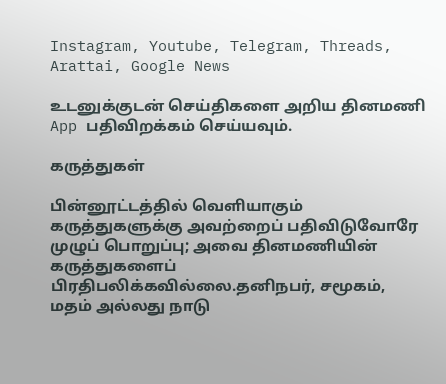Instagram, Youtube, Telegram, Threads, Arattai, Google News

உடனுக்குடன் செய்திகளை அறிய தினமணி App பதிவிறக்கம் செய்யவும்.

கருத்துகள்

பின்னூட்டத்தில் வெளியாகும் கருத்துகளுக்கு அவற்றைப் பதிவிடுவோரே முழுப் பொறுப்பு; அவை தினமணியின் கருத்துகளைப் பிரதிபலிக்கவில்லை.தனிநபர், சமூகம், மதம் அல்லது நாடு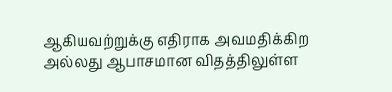ஆகியவற்றுக்கு எதிராக அவமதிக்கிற அல்லது ஆபாசமான விதத்திலுள்ள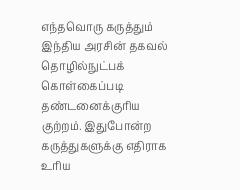எந்தவொரு கருத்தும் இந்திய அரசின் தகவல் தொழில்நுட்பக் கொள்கைப்படி தண்டனைக்குரிய குற்றம். இதுபோன்ற கருத்துகளுக்கு எதிராக உரிய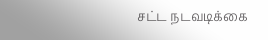சட்ட நடவடிக்கை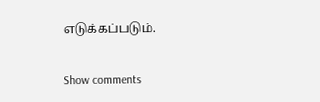எடுக்கப்படும்.

Show comments